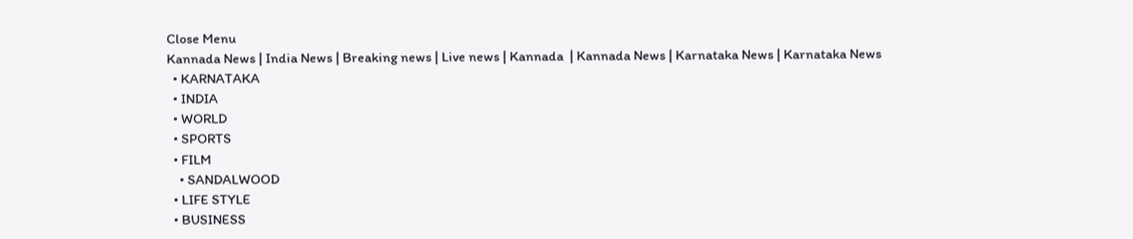Close Menu
Kannada News | India News | Breaking news | Live news | Kannada  | Kannada News | Karnataka News | Karnataka News
  • KARNATAKA
  • INDIA
  • WORLD
  • SPORTS
  • FILM
    • SANDALWOOD
  • LIFE STYLE
  • BUSINESS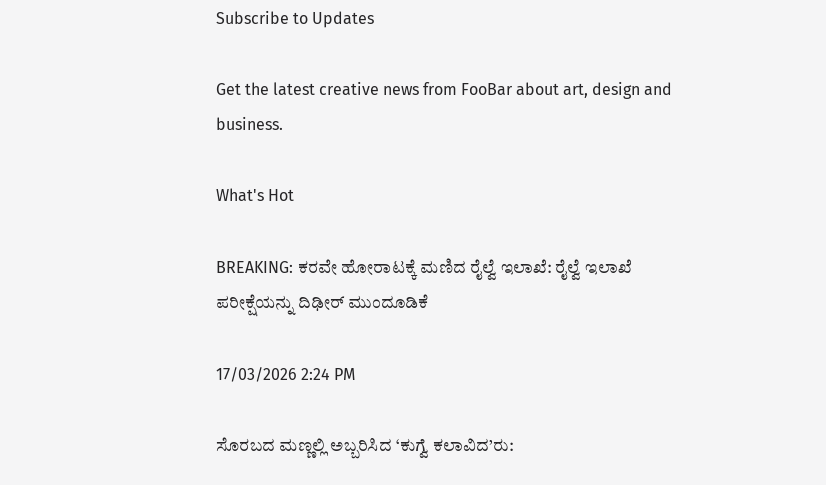Subscribe to Updates

Get the latest creative news from FooBar about art, design and business.

What's Hot

BREAKING: ಕರವೇ ಹೋರಾಟಕ್ಕೆ ಮಣಿದ ರೈಲ್ವೆ ಇಲಾಖೆ: ರೈಲ್ವೆ ಇಲಾಖೆ ಪರೀಕ್ಷೆಯನ್ನು ದಿಢೀರ್ ‌ಮುಂದೂಡಿಕೆ

17/03/2026 2:24 PM

ಸೊರಬದ ಮಣ್ಣಲ್ಲಿ ಅಬ್ಬರಿಸಿದ ‘ಕುಗ್ವೆ ಕಲಾವಿದ’ರು: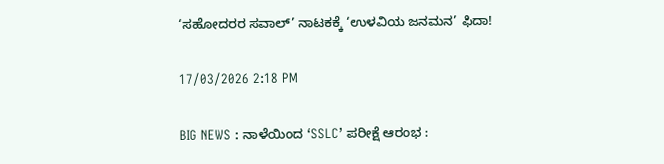‘ಸಹೋದರರ ಸವಾಲ್’ ನಾಟಕಕ್ಕೆ ‘ಉಳವಿಯ ಜನಮನ’ ಫಿದಾ!

17/03/2026 2:18 PM

BIG NEWS : ನಾಳೆಯಿಂದ ‘SSLC’ ಪರೀಕ್ಷೆ ಆರಂಭ :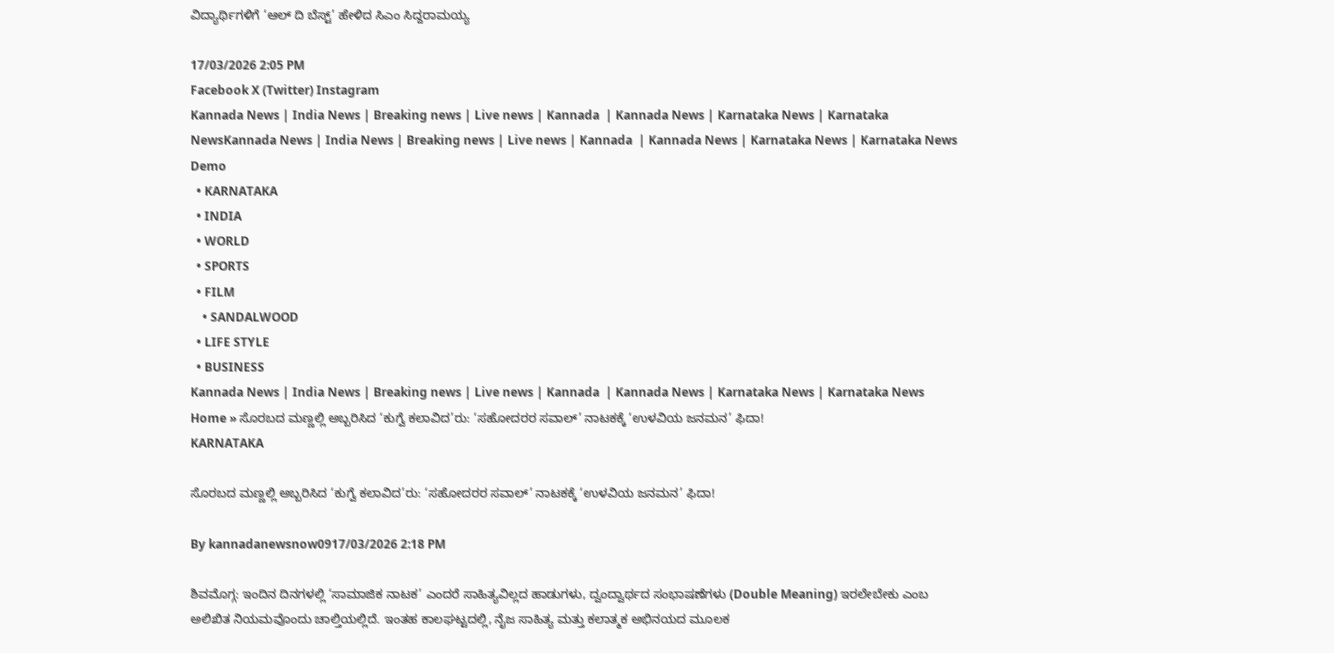ವಿದ್ಯಾರ್ಥಿಗಳಿಗೆ ‘ಆಲ್ ದಿ ಬೆಸ್ಟ್’ ಹೇಳಿದ ಸಿಎಂ ಸಿದ್ದರಾಮಯ್ಯ

17/03/2026 2:05 PM
Facebook X (Twitter) Instagram
Kannada News | India News | Breaking news | Live news | Kannada  | Kannada News | Karnataka News | Karnataka NewsKannada News | India News | Breaking news | Live news | Kannada  | Kannada News | Karnataka News | Karnataka News
Demo
  • KARNATAKA
  • INDIA
  • WORLD
  • SPORTS
  • FILM
    • SANDALWOOD
  • LIFE STYLE
  • BUSINESS
Kannada News | India News | Breaking news | Live news | Kannada  | Kannada News | Karnataka News | Karnataka News
Home » ಸೊರಬದ ಮಣ್ಣಲ್ಲಿ ಅಬ್ಬರಿಸಿದ ‘ಕುಗ್ವೆ ಕಲಾವಿದ’ರು: ‘ಸಹೋದರರ ಸವಾಲ್’ ನಾಟಕಕ್ಕೆ ‘ಉಳವಿಯ ಜನಮನ’ ಫಿದಾ!
KARNATAKA

ಸೊರಬದ ಮಣ್ಣಲ್ಲಿ ಅಬ್ಬರಿಸಿದ ‘ಕುಗ್ವೆ ಕಲಾವಿದ’ರು: ‘ಸಹೋದರರ ಸವಾಲ್’ ನಾಟಕಕ್ಕೆ ‘ಉಳವಿಯ ಜನಮನ’ ಫಿದಾ!

By kannadanewsnow0917/03/2026 2:18 PM

ಶಿವಮೊಗ್ಗ: ಇಂದಿನ ದಿನಗಳಲ್ಲಿ ‘ಸಾಮಾಜಿಕ ನಾಟಕ’ ಎಂದರೆ ಸಾಹಿತ್ಯವಿಲ್ಲದ ಹಾಡುಗಳು, ದ್ವಂದ್ವಾರ್ಥದ ಸಂಭಾಷಣೆಗಳು (Double Meaning) ಇರಲೇಬೇಕು ಎಂಬ ಅಲಿಖಿತ ನಿಯಮವೊಂದು ಚಾಲ್ತಿಯಲ್ಲಿದೆ. ಇಂತಹ ಕಾಲಘಟ್ಟದಲ್ಲಿ, ನೈಜ ಸಾಹಿತ್ಯ ಮತ್ತು ಕಲಾತ್ಮಕ ಅಭಿನಯದ ಮೂಲಕ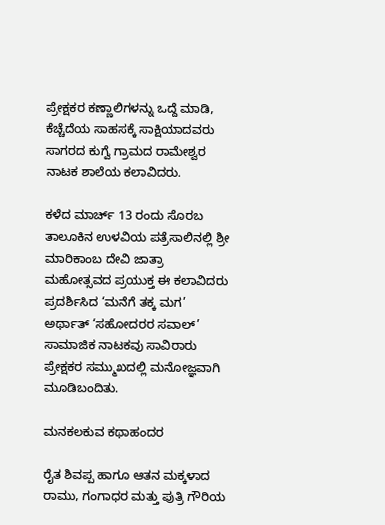ಪ್ರೇಕ್ಷಕರ ಕಣ್ಣಾಲಿಗಳನ್ನು ಒದ್ದೆ ಮಾಡಿ, ಕೆಚ್ಚೆದೆಯ ಸಾಹಸಕ್ಕೆ ಸಾಕ್ಷಿಯಾದವರು ಸಾಗರದ ಕುಗ್ವೆ ಗ್ರಾಮದ ರಾಮೇಶ್ವರ ನಾಟಕ ಶಾಲೆಯ ಕಲಾವಿದರು.

ಕಳೆದ ಮಾರ್ಚ್ 13 ರಂದು ಸೊರಬ ತಾಲೂಕಿನ ಉಳವಿಯ ಪತ್ರೆಸಾಲಿನಲ್ಲಿ ಶ್ರೀ ಮಾರಿಕಾಂಬ ದೇವಿ ಜಾತ್ರಾ ಮಹೋತ್ಸವದ ಪ್ರಯುಕ್ತ ಈ ಕಲಾವಿದರು ಪ್ರದರ್ಶಿಸಿದ ‘ಮನೆಗೆ ತಕ್ಕ ಮಗ’ ಅರ್ಥಾತ್ ‘ಸಹೋದರರ ಸವಾಲ್’ ಸಾಮಾಜಿಕ ನಾಟಕವು ಸಾವಿರಾರು ಪ್ರೇಕ್ಷಕರ ಸಮ್ಮುಖದಲ್ಲಿ ಮನೋಜ್ಞವಾಗಿ ಮೂಡಿಬಂದಿತು.

ಮನಕಲಕುವ ಕಥಾಹಂದರ

ರೈತ ಶಿವಪ್ಪ ಹಾಗೂ ಆತನ ಮಕ್ಕಳಾದ ರಾಮು, ಗಂಗಾಧರ ಮತ್ತು ಪುತ್ರಿ ಗೌರಿಯ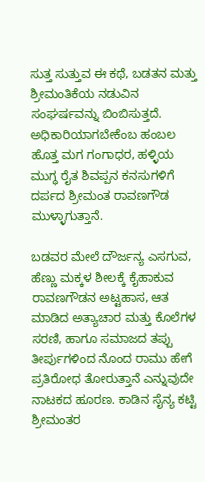ಸುತ್ತ ಸುತ್ತುವ ಈ ಕಥೆ, ಬಡತನ ಮತ್ತು ಶ್ರೀಮಂತಿಕೆಯ ನಡುವಿನ ಸಂಘರ್ಷವನ್ನು ಬಿಂಬಿಸುತ್ತದೆ. ಅಧಿಕಾರಿಯಾಗಬೇಕೆಂಬ ಹಂಬಲ ಹೊತ್ತ ಮಗ ಗಂಗಾಧರ, ಹಳ್ಳಿಯ ಮುಗ್ಧ ರೈತ ಶಿವಪ್ಪನ ಕನಸುಗಳಿಗೆ ದರ್ಪದ ಶ್ರೀಮಂತ ರಾವಣಗೌಡ ಮುಳ್ಳಾಗುತ್ತಾನೆ.

ಬಡವರ ಮೇಲೆ ದೌರ್ಜನ್ಯ ಎಸಗುವ, ಹೆಣ್ಣು ಮಕ್ಕಳ ಶೀಲಕ್ಕೆ ಕೈಹಾಕುವ ರಾವಣಗೌಡನ ಅಟ್ಟಹಾಸ, ಆತ ಮಾಡಿದ ಅತ್ಯಾಚಾರ ಮತ್ತು ಕೊಲೆಗಳ ಸರಣಿ, ಹಾಗೂ ಸಮಾಜದ ತಪ್ಪು ತೀರ್ಪುಗಳಿಂದ ನೊಂದ ರಾಮು ಹೇಗೆ ಪ್ರತಿರೋಧ ತೋರುತ್ತಾನೆ ಎನ್ನುವುದೇ ನಾಟಕದ ಹೂರಣ. ಕಾಡಿನ ಸೈನ್ಯ ಕಟ್ಟಿ ಶ್ರೀಮಂತರ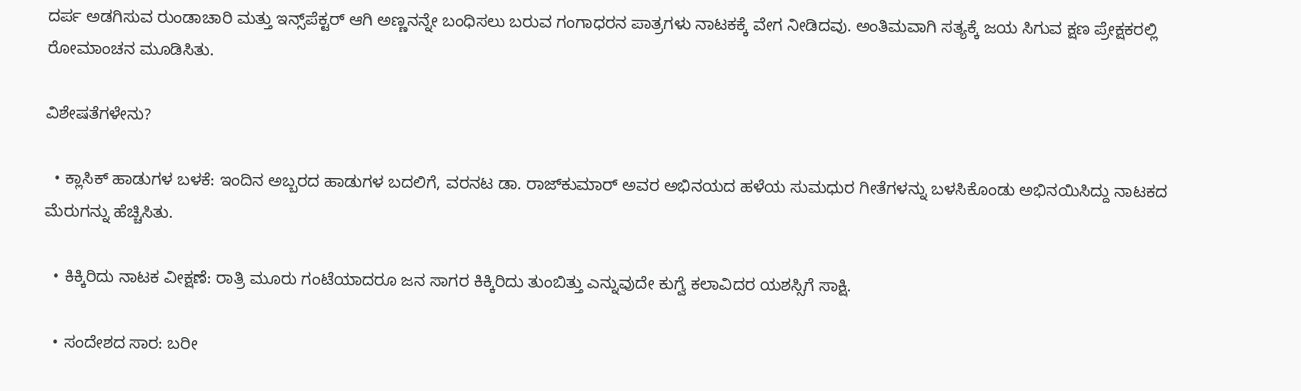ದರ್ಪ ಅಡಗಿಸುವ ರುಂಡಾಚಾರಿ ಮತ್ತು ಇನ್ಸ್‌ಪೆಕ್ಟರ್ ಆಗಿ ಅಣ್ಣನನ್ನೇ ಬಂಧಿಸಲು ಬರುವ ಗಂಗಾಧರನ ಪಾತ್ರಗಳು ನಾಟಕಕ್ಕೆ ವೇಗ ನೀಡಿದವು. ಅಂತಿಮವಾಗಿ ಸತ್ಯಕ್ಕೆ ಜಯ ಸಿಗುವ ಕ್ಷಣ ಪ್ರೇಕ್ಷಕರಲ್ಲಿ ರೋಮಾಂಚನ ಮೂಡಿಸಿತು.

ವಿಶೇಷತೆಗಳೇನು?

  • ಕ್ಲಾಸಿಕ್ ಹಾಡುಗಳ ಬಳಕೆ: ಇಂದಿನ ಅಬ್ಬರದ ಹಾಡುಗಳ ಬದಲಿಗೆ, ವರನಟ ಡಾ. ರಾಜ್‌ಕುಮಾರ್ ಅವರ ಅಭಿನಯದ ಹಳೆಯ ಸುಮಧುರ ಗೀತೆಗಳನ್ನು ಬಳಸಿಕೊಂಡು ಅಭಿನಯಿಸಿದ್ದು ನಾಟಕದ ಮೆರುಗನ್ನು ಹೆಚ್ಚಿಸಿತು.

  • ಕಿಕ್ಕಿರಿದು ನಾಟಕ ವೀಕ್ಷಣೆ: ರಾತ್ರಿ ಮೂರು ಗಂಟೆಯಾದರೂ ಜನ ಸಾಗರ ಕಿಕ್ಕಿರಿದು ತುಂಬಿತ್ತು ಎನ್ನುವುದೇ ಕುಗ್ವೆ ಕಲಾವಿದರ ಯಶಸ್ಸಿಗೆ ಸಾಕ್ಷಿ.

  • ಸಂದೇಶದ ಸಾರ: ಬರೀ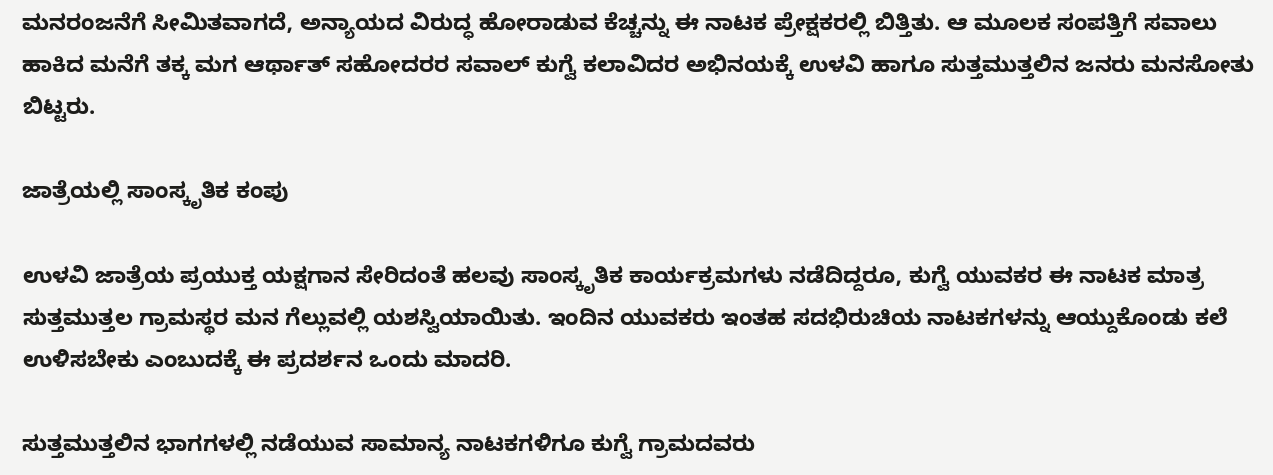ಮನರಂಜನೆಗೆ ಸೀಮಿತವಾಗದೆ, ಅನ್ಯಾಯದ ವಿರುದ್ಧ ಹೋರಾಡುವ ಕೆಚ್ಚನ್ನು ಈ ನಾಟಕ ಪ್ರೇಕ್ಷಕರಲ್ಲಿ ಬಿತ್ತಿತು. ಆ ಮೂಲಕ ಸಂಪತ್ತಿಗೆ ಸವಾಲು ಹಾಕಿದ ಮನೆಗೆ ತಕ್ಕ ಮಗ ಆರ್ಥಾತ್ ಸಹೋದರರ ಸವಾಲ್ ಕುಗ್ವೆ ಕಲಾವಿದರ ಅಭಿನಯಕ್ಕೆ ಉಳವಿ ಹಾಗೂ ಸುತ್ತಮುತ್ತಲಿನ ಜನರು ಮನಸೋತು ಬಿಟ್ಟರು.

ಜಾತ್ರೆಯಲ್ಲಿ ಸಾಂಸ್ಕೃತಿಕ ಕಂಪು

ಉಳವಿ ಜಾತ್ರೆಯ ಪ್ರಯುಕ್ತ ಯಕ್ಷಗಾನ ಸೇರಿದಂತೆ ಹಲವು ಸಾಂಸ್ಕೃತಿಕ ಕಾರ್ಯಕ್ರಮಗಳು ನಡೆದಿದ್ದರೂ, ಕುಗ್ವೆ ಯುವಕರ ಈ ನಾಟಕ ಮಾತ್ರ ಸುತ್ತಮುತ್ತಲ ಗ್ರಾಮಸ್ಥರ ಮನ ಗೆಲ್ಲುವಲ್ಲಿ ಯಶಸ್ವಿಯಾಯಿತು. ಇಂದಿನ ಯುವಕರು ಇಂತಹ ಸದಭಿರುಚಿಯ ನಾಟಕಗಳನ್ನು ಆಯ್ದುಕೊಂಡು ಕಲೆ ಉಳಿಸಬೇಕು ಎಂಬುದಕ್ಕೆ ಈ ಪ್ರದರ್ಶನ ಒಂದು ಮಾದರಿ.

ಸುತ್ತಮುತ್ತಲಿನ ಭಾಗಗಳಲ್ಲಿ ನಡೆಯುವ ಸಾಮಾನ್ಯ ನಾಟಕಗಳಿಗೂ ಕುಗ್ವೆ ಗ್ರಾಮದವರು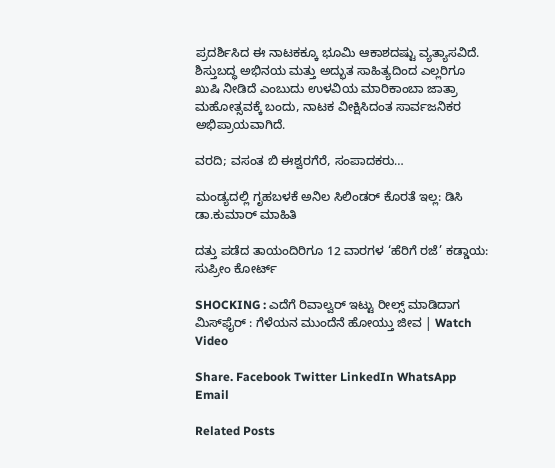ಪ್ರದರ್ಶಿಸಿದ ಈ ನಾಟಕಕ್ಕೂ ಭೂಮಿ ಆಕಾಶದಷ್ಟು ವ್ಯತ್ಯಾಸವಿದೆ. ಶಿಸ್ತುಬದ್ಧ ಅಭಿನಯ ಮತ್ತು ಅದ್ಭುತ ಸಾಹಿತ್ಯದಿಂದ ಎಲ್ಲರಿಗೂ ಖುಷಿ ನೀಡಿದೆ ಎಂಬುದು ಉಳವಿಯ ಮಾರಿಕಾಂಬಾ ಜಾತ್ರಾ ಮಹೋತ್ಸವಕ್ಕೆ ಬಂದು, ನಾಟಕ ವೀಕ್ಷಿಸಿದಂತ ಸಾರ್ವಜನಿಕರ ಅಭಿಪ್ರಾಯವಾಗಿದೆ.

ವರದಿ; ವಸಂತ ಬಿ ಈಶ್ವರಗೆರೆ, ಸಂಪಾದಕರು…

ಮಂಡ್ಯದಲ್ಲಿ ಗೃಹಬಳಕೆ ಅನಿಲ ಸಿಲಿಂಡರ್ ಕೊರತೆ ಇಲ್ಲ: ಡಿಸಿ ಡಾ.ಕುಮಾರ್ ಮಾಹಿತಿ

ದತ್ತು ಪಡೆದ ತಾಯಂದಿರಿಗೂ 12 ವಾರಗಳ ‘ಹೆರಿಗೆ ರಜೆ’ ಕಡ್ಡಾಯ: ಸುಪ್ರೀಂ ಕೋರ್ಟ್

SHOCKING : ಎದೆಗೆ ರಿವಾಲ್ವರ್ ಇಟ್ಟು ರೀಲ್ಸ್ ಮಾಡಿದಾಗ ಮಿಸ್‌ಫೈರ್ : ಗೆಳೆಯನ ಮುಂದೆನೆ ಹೋಯ್ತು ಜೀವ | Watch Video

Share. Facebook Twitter LinkedIn WhatsApp Email

Related Posts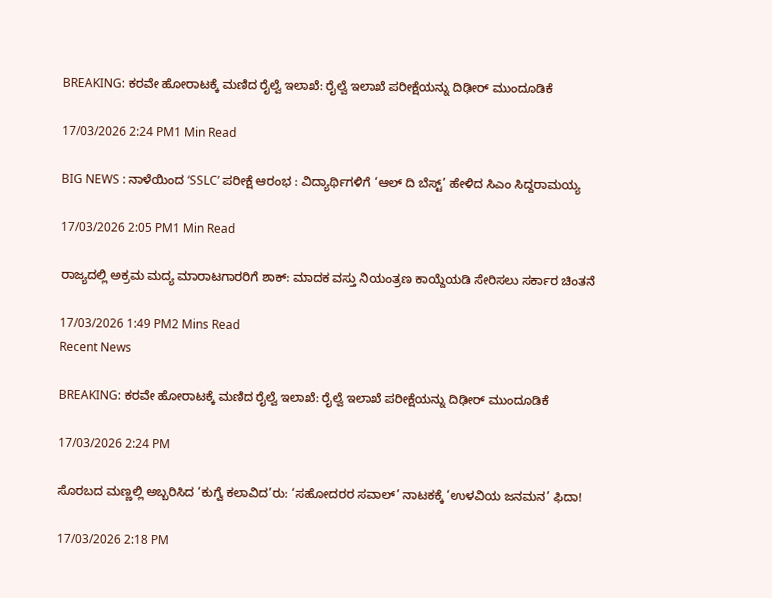BREAKING: ಕರವೇ ಹೋರಾಟಕ್ಕೆ ಮಣಿದ ರೈಲ್ವೆ ಇಲಾಖೆ: ರೈಲ್ವೆ ಇಲಾಖೆ ಪರೀಕ್ಷೆಯನ್ನು ದಿಢೀರ್ ‌ಮುಂದೂಡಿಕೆ

17/03/2026 2:24 PM1 Min Read

BIG NEWS : ನಾಳೆಯಿಂದ ‘SSLC’ ಪರೀಕ್ಷೆ ಆರಂಭ : ವಿದ್ಯಾರ್ಥಿಗಳಿಗೆ ‘ಆಲ್ ದಿ ಬೆಸ್ಟ್’ ಹೇಳಿದ ಸಿಎಂ ಸಿದ್ದರಾಮಯ್ಯ

17/03/2026 2:05 PM1 Min Read

ರಾಜ್ಯದಲ್ಲಿ ಅಕ್ರಮ ಮದ್ಯ ಮಾರಾಟಗಾರರಿಗೆ ಶಾಕ್: ಮಾದಕ ವಸ್ತು ನಿಯಂತ್ರಣ ಕಾಯ್ದೆಯಡಿ ಸೇರಿಸಲು ಸರ್ಕಾರ ಚಿಂತನೆ

17/03/2026 1:49 PM2 Mins Read
Recent News

BREAKING: ಕರವೇ ಹೋರಾಟಕ್ಕೆ ಮಣಿದ ರೈಲ್ವೆ ಇಲಾಖೆ: ರೈಲ್ವೆ ಇಲಾಖೆ ಪರೀಕ್ಷೆಯನ್ನು ದಿಢೀರ್ ‌ಮುಂದೂಡಿಕೆ

17/03/2026 2:24 PM

ಸೊರಬದ ಮಣ್ಣಲ್ಲಿ ಅಬ್ಬರಿಸಿದ ‘ಕುಗ್ವೆ ಕಲಾವಿದ’ರು: ‘ಸಹೋದರರ ಸವಾಲ್’ ನಾಟಕಕ್ಕೆ ‘ಉಳವಿಯ ಜನಮನ’ ಫಿದಾ!

17/03/2026 2:18 PM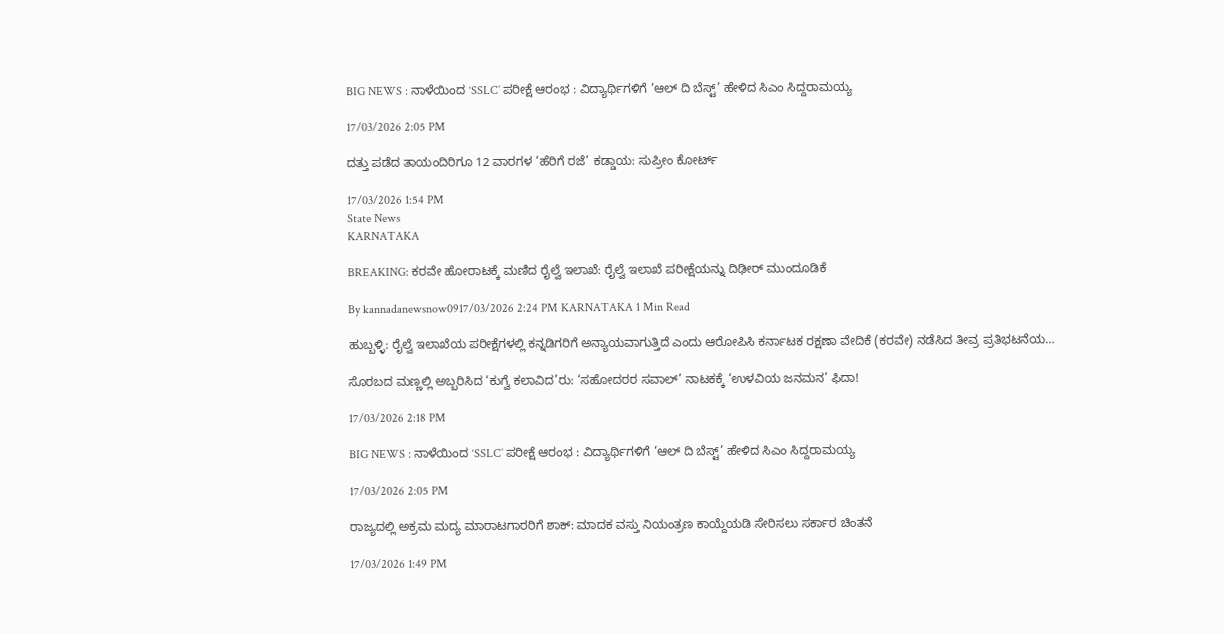BIG NEWS : ನಾಳೆಯಿಂದ ‘SSLC’ ಪರೀಕ್ಷೆ ಆರಂಭ : ವಿದ್ಯಾರ್ಥಿಗಳಿಗೆ ‘ಆಲ್ ದಿ ಬೆಸ್ಟ್’ ಹೇಳಿದ ಸಿಎಂ ಸಿದ್ದರಾಮಯ್ಯ

17/03/2026 2:05 PM

ದತ್ತು ಪಡೆದ ತಾಯಂದಿರಿಗೂ 12 ವಾರಗಳ ‘ಹೆರಿಗೆ ರಜೆ’ ಕಡ್ಡಾಯ: ಸುಪ್ರೀಂ ಕೋರ್ಟ್

17/03/2026 1:54 PM
State News
KARNATAKA

BREAKING: ಕರವೇ ಹೋರಾಟಕ್ಕೆ ಮಣಿದ ರೈಲ್ವೆ ಇಲಾಖೆ: ರೈಲ್ವೆ ಇಲಾಖೆ ಪರೀಕ್ಷೆಯನ್ನು ದಿಢೀರ್ ‌ಮುಂದೂಡಿಕೆ

By kannadanewsnow0917/03/2026 2:24 PM KARNATAKA 1 Min Read

ಹುಬ್ಬಳ್ಳಿ: ರೈಲ್ವೆ ಇಲಾಖೆಯ ಪರೀಕ್ಷೆಗಳಲ್ಲಿ ಕನ್ನಡಿಗರಿಗೆ ಅನ್ಯಾಯವಾಗುತ್ತಿದೆ ಎಂದು ಆರೋಪಿಸಿ ಕರ್ನಾಟಕ ರಕ್ಷಣಾ ವೇದಿಕೆ (ಕರವೇ) ನಡೆಸಿದ ತೀವ್ರ ಪ್ರತಿಭಟನೆಯ…

ಸೊರಬದ ಮಣ್ಣಲ್ಲಿ ಅಬ್ಬರಿಸಿದ ‘ಕುಗ್ವೆ ಕಲಾವಿದ’ರು: ‘ಸಹೋದರರ ಸವಾಲ್’ ನಾಟಕಕ್ಕೆ ‘ಉಳವಿಯ ಜನಮನ’ ಫಿದಾ!

17/03/2026 2:18 PM

BIG NEWS : ನಾಳೆಯಿಂದ ‘SSLC’ ಪರೀಕ್ಷೆ ಆರಂಭ : ವಿದ್ಯಾರ್ಥಿಗಳಿಗೆ ‘ಆಲ್ ದಿ ಬೆಸ್ಟ್’ ಹೇಳಿದ ಸಿಎಂ ಸಿದ್ದರಾಮಯ್ಯ

17/03/2026 2:05 PM

ರಾಜ್ಯದಲ್ಲಿ ಅಕ್ರಮ ಮದ್ಯ ಮಾರಾಟಗಾರರಿಗೆ ಶಾಕ್: ಮಾದಕ ವಸ್ತು ನಿಯಂತ್ರಣ ಕಾಯ್ದೆಯಡಿ ಸೇರಿಸಲು ಸರ್ಕಾರ ಚಿಂತನೆ

17/03/2026 1:49 PM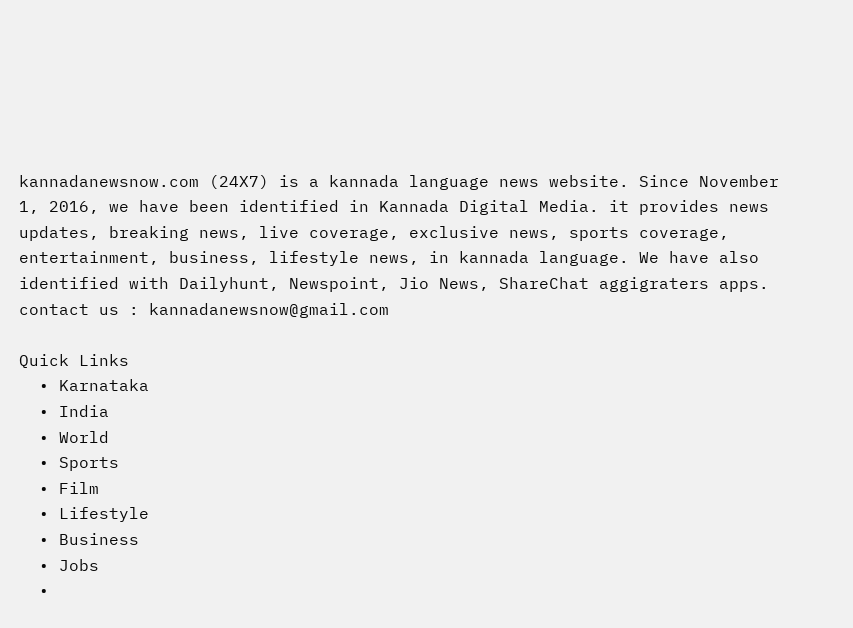kannadanewsnow.com (24X7) is a kannada language news website. Since November 1, 2016, we have been identified in Kannada Digital Media. it provides news updates, breaking news, live coverage, exclusive news, sports coverage, entertainment, business, lifestyle news, in kannada language. We have also identified with Dailyhunt, Newspoint, Jio News, ShareChat aggigraters apps. contact us : kannadanewsnow@gmail.com

Quick Links
  • Karnataka
  • India
  • World
  • Sports
  • Film
  • Lifestyle
  • Business
  • Jobs
  •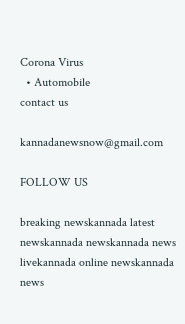Corona Virus
  • Automobile
contact us

kannadanewsnow@gmail.com

FOLLOW US

breaking newskannada latest newskannada newskannada news livekannada online newskannada news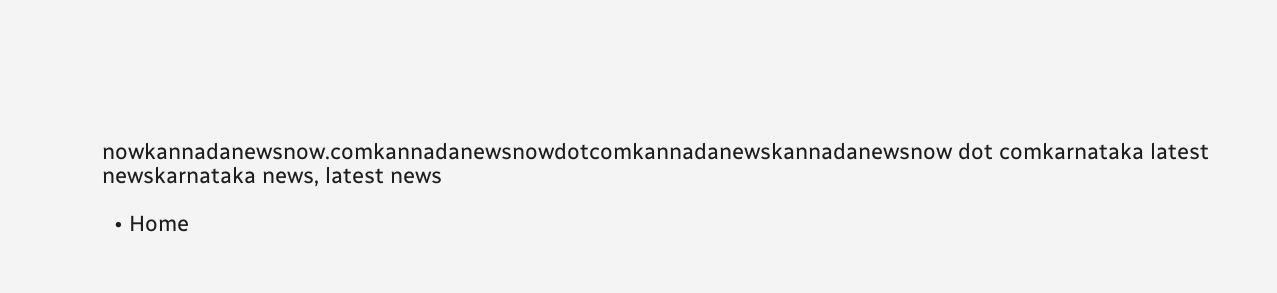nowkannadanewsnow.comkannadanewsnowdotcomkannadanewskannadanewsnow dot comkarnataka latest newskarnataka news, latest news

  • Home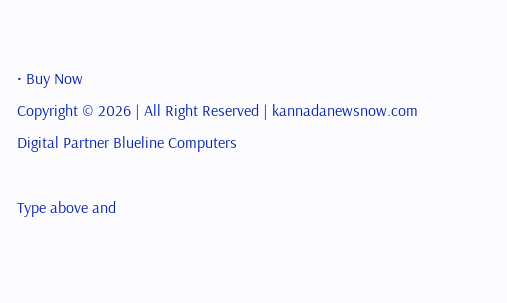• Buy Now
Copyright © 2026 | All Right Reserved | kannadanewsnow.com
Digital Partner Blueline Computers

Type above and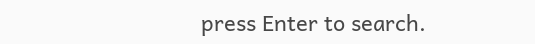press Enter to search.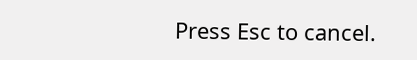Press Esc to cancel.